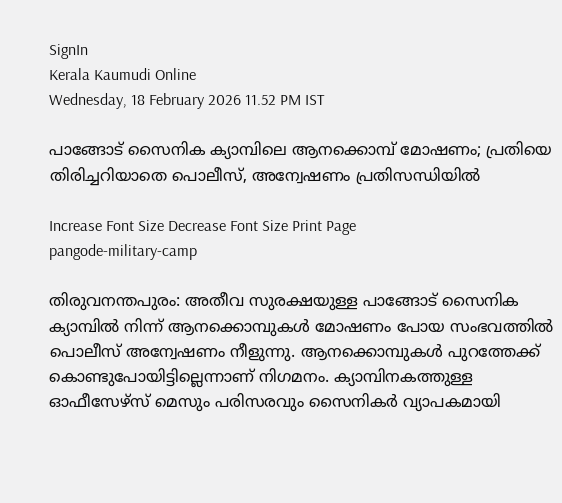SignIn
Kerala Kaumudi Online
Wednesday, 18 February 2026 11.52 PM IST

പാങ്ങോട് സൈനിക ക്യാമ്പിലെ ആനക്കൊമ്പ് മോഷണം; പ്രതിയെ തിരിച്ചറിയാതെ പൊലീസ്, അന്വേഷണം പ്രതിസന്ധിയിൽ

Increase Font Size Decrease Font Size Print Page
pangode-military-camp

തിരുവനന്തപുരം: അതീവ സുരക്ഷയുള്ള പാങ്ങോട് സൈനിക ക്യാമ്പിൽ നിന്ന് ആനക്കൊമ്പുകൾ മോഷണം പോയ സംഭവത്തിൽ പൊലീസ് അന്വേഷണം നീളുന്നു. ആനക്കൊമ്പുകൾ പുറത്തേക്ക് കൊണ്ടുപോയിട്ടില്ലെന്നാണ് നിഗമനം. ക്യാമ്പിനകത്തുള്ള ഓഫീസേഴ്സ് മെസും പരിസരവും സൈനികർ വ്യാപകമായി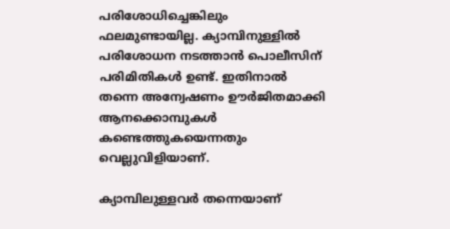പരിശോധിച്ചെങ്കിലും ഫലമുണ്ടായില്ല. ക്യാമ്പിനുള്ളിൽ പരിശോധന നടത്താൻ പൊലീസിന് പരിമിതികൾ ഉണ്ട്. ഇതിനാൽ തന്നെ അന്വേഷണം ഊര്‍ജിതമാക്കി ആനക്കൊമ്പുകള്‍ കണ്ടെത്തുകയെന്നതും വെല്ലുവിളിയാണ്.

ക്യാമ്പിലുള്ളവർ തന്നെയാണ്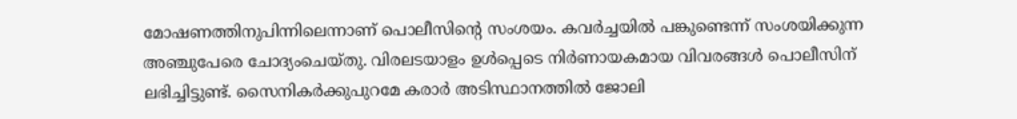മോഷണത്തിനുപിന്നിലെന്നാണ് പൊലീസിന്റെ സംശയം. കവർച്ചയിൽ പങ്കുണ്ടെന്ന് സംശയിക്കുന്ന അഞ്ചുപേരെ ചോദ്യംചെയ്തു. വിരലടയാളം ഉൾപ്പെടെ നിർണായകമായ വിവരങ്ങൾ പൊലീസിന് ലഭിച്ചിട്ടുണ്ട്. സൈനികർക്കുപുറമേ കരാർ അടിസ്ഥാനത്തിൽ ജോലി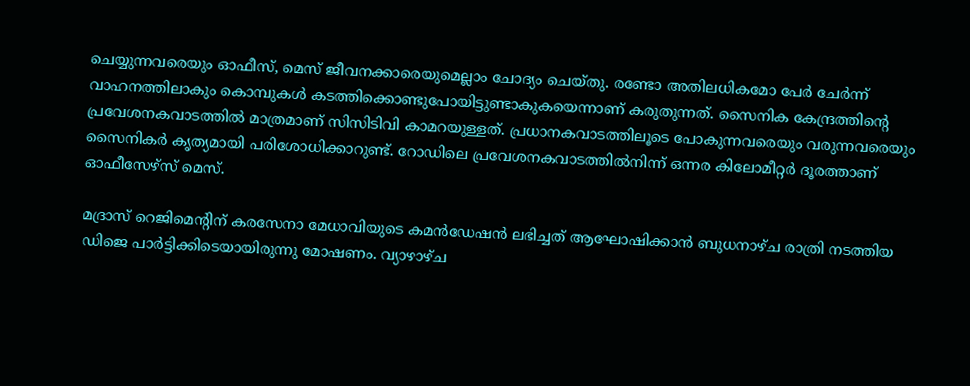ചെയ്യുന്നവരെയും ഓഫീസ്, മെസ് ജീവനക്കാരെയുമെല്ലാം ചോദ്യം ചെയ്തു. രണ്ടോ അതിലധികമോ പേർ ചേർന്ന് വാഹനത്തിലാകും കൊമ്പുകൾ കടത്തിക്കൊണ്ടുപോയിട്ടുണ്ടാകുകയെന്നാണ് കരുതുന്നത്. സൈനിക കേന്ദ്രത്തിന്റെ പ്രവേശനകവാടത്തിൽ മാത്രമാണ് സിസിടിവി കാമറയുള്ളത്. പ്രധാനകവാടത്തിലൂടെ പോകുന്നവരെയും വരുന്നവരെയും സൈനികർ കൃത്യമായി പരിശോധിക്കാറുണ്ട്. റോഡിലെ പ്രവേശനകവാടത്തിൽനിന്ന് ഒന്നര കിലോമീറ്റർ ദൂരത്താണ് ഓഫീസേഴ്സ് മെസ്.

മദ്രാസ് റെജിമെന്റിന് കരസേനാ മേധാവിയുടെ കമൻഡേഷൻ ലഭിച്ചത് ആഘോഷിക്കാൻ ബുധനാഴ്ച രാത്രി നടത്തിയ ഡിജെ പാർട്ടിക്കിടെയായിരുന്നു മോഷണം. വ്യാഴാഴ്ച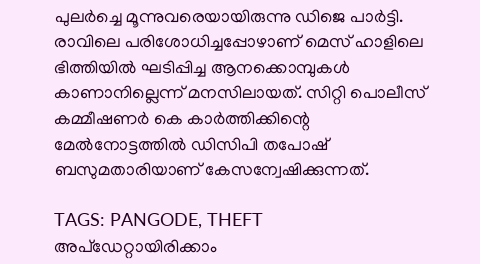പുലർച്ചെ മൂന്നുവരെയായിരുന്നു ഡിജെ പാർട്ടി. രാവിലെ പരിശോധിച്ചപ്പോഴാണ് മെസ് ഹാളിലെ ഭിത്തിയിൽ ഘടിപ്പിച്ച ആനക്കൊമ്പുകൾ കാണാനില്ലെന്ന് മനസിലായത്. സിറ്റി പൊലീസ് കമ്മീഷണർ കെ കാർത്തിക്കിന്റെ മേൽനോട്ടത്തിൽ ഡിസിപി തപോഷ് ബസുമതാരിയാണ് കേസന്വേഷിക്കുന്നത്.

TAGS: PANGODE, THEFT
അപ്ഡേറ്റായിരിക്കാം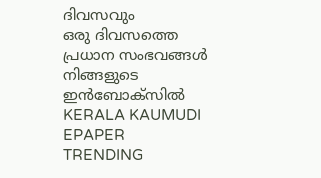ദിവസവും
ഒരു ദിവസത്തെ പ്രധാന സംഭവങ്ങൾ നിങ്ങളുടെ ഇൻബോക്സിൽ
KERALA KAUMUDI EPAPER
TRENDING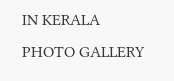IN KERALA
PHOTO GALLERY